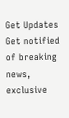Get Updates
Get notified of breaking news, exclusive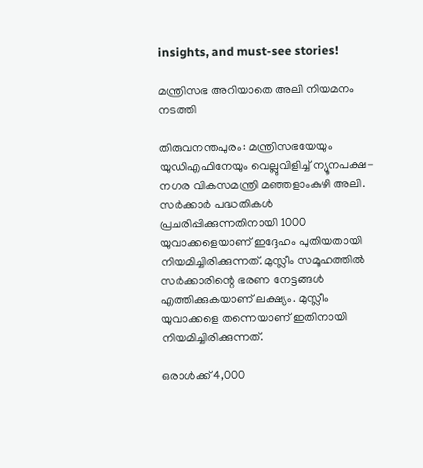insights, and must-see stories!

മന്ത്രിസഭ അറിയാതെ അലി നിയമനം നടത്തി

തിരുവനന്തപുരം: മന്ത്രിസഭയേയും യുഡിഎഫിനേയും വെല്ലുവിളിച്ച് ന്യൂനപക്ഷ-നഗര വികസമന്ത്രി മഞ്ഞളാംകുഴി അലി. സര്‍ക്കാര്‍ പദ്ധതികള്‍ പ്രചരിപ്പിക്കുന്നതിനായി 1000 യുവാക്കളെയാണ് ഇദ്ദേഹം പുതിയതായി നിയമിച്ചിരിക്കുന്നത്. മുസ്ലീം സമൂഹത്തില്‍ സര്‍ക്കാരിന്റെ ഭരണ നേട്ടങ്ങള്‍ എത്തിക്കുകയാണ് ലക്ഷ്യം. മുസ്ലീം യുവാക്കളെ തന്നെയാണ് ഇതിനായി നിയമിച്ചിരിക്കുന്നത്.

ഒരാള്‍ക്ക് 4,000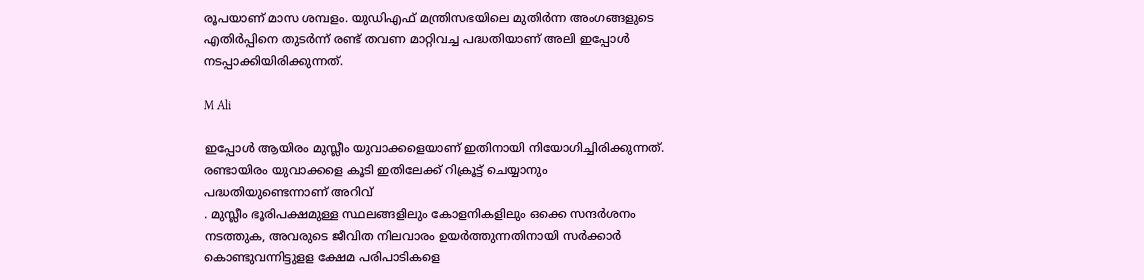രൂപയാണ് മാസ ശമ്പളം. യുഡിഎഫ് മന്ത്രിസഭയിലെ മുതിര്‍ന്ന അംഗങ്ങളുടെ എതിര്‍പ്പിനെ തുടര്‍ന്ന് രണ്ട് തവണ മാറ്റിവച്ച പദ്ധതിയാണ് അലി ഇപ്പോള്‍ നടപ്പാക്കിയിരിക്കുന്നത്.

M Ali

ഇപ്പോള്‍ ആയിരം മുസ്ലീം യുവാക്കളെയാണ് ഇതിനായി നിയോഗിച്ചിരിക്കുന്നത്. രണ്ടായിരം യുവാക്കളെ കൂടി ഇതിലേക്ക് റിക്രൂട്ട് ചെയ്യാനും പദ്ധതിയുണ്ടെന്നാണ് അറിവ്‌
. മുസ്ലീം ഭൂരിപക്ഷമുള്ള സ്ഥലങ്ങളിലും കോളനികളിലും ഒക്കെ സന്ദര്‍ശനം നടത്തുക, അവരുടെ ജീവിത നിലവാരം ഉയര്‍ത്തുന്നതിനായി സര്‍ക്കാര്‍ കൊണ്ടുവന്നിട്ടുളള ക്ഷേമ പരിപാടികളെ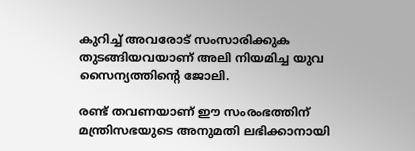കുറിച്ച് അവരോട് സംസാരിക്കുക തുടങ്ങിയവയാണ് അലി നിയമിച്ച യുവ സൈന്യത്തിന്റെ ജോലി.

രണ്ട് തവണയാണ് ഈ സംരംഭത്തിന് മന്ത്രിസഭയുടെ അനുമതി ലഭിക്കാനായി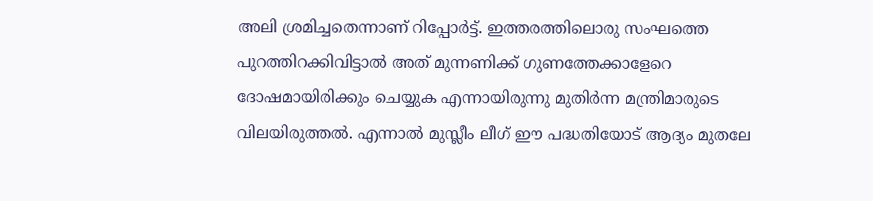അലി ശ്രമിച്ചതെന്നാണ് റിപ്പോര്‍ട്ട്. ഇത്തരത്തിലൊരു സംഘത്തെ പുറത്തിറക്കിവിട്ടാല്‍ അത് മുന്നണിക്ക് ഗുണത്തേക്കാളേറെ ദോഷമായിരിക്കും ചെയ്യുക എന്നായിരുന്നു മുതിര്‍ന്ന മന്ത്രിമാരുടെ വിലയിരുത്തല്‍. എന്നാല്‍ മുസ്ലീം ലീഗ് ഈ പദ്ധതിയോട് ആദ്യം മുതലേ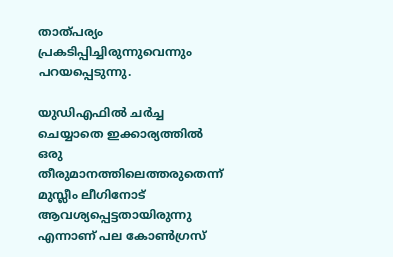താത്പര്യം പ്രകടിപ്പിച്ചിരുന്നുവെന്നും പറയപ്പെടുന്നു.

യുഡിഎഫില്‍ ചര്‍ച്ച ചെയ്യാതെ ഇക്കാര്യത്തില്‍ ഒരു തീരുമാനത്തിലെത്തരുതെന്ന് മുസ്ലീം ലീഗിനോട് ആവശ്യപ്പെട്ടതായിരുന്നു എന്നാണ് പല കോണ്‍ഗ്രസ്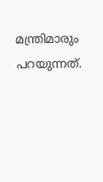മന്ത്രിമാരും പറയുന്നത്.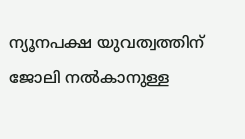ന്യൂനപക്ഷ യുവത്വത്തിന് ജോലി നല്‍കാനുള്ള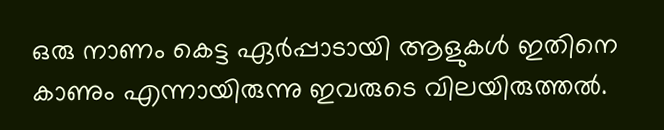ഒരു നാണം കെട്ട ഏര്‍പ്പാടായി ആളുകള്‍ ഇതിനെ കാണും എന്നായിരുന്നു ഇവരുടെ വിലയിരുത്തല്‍.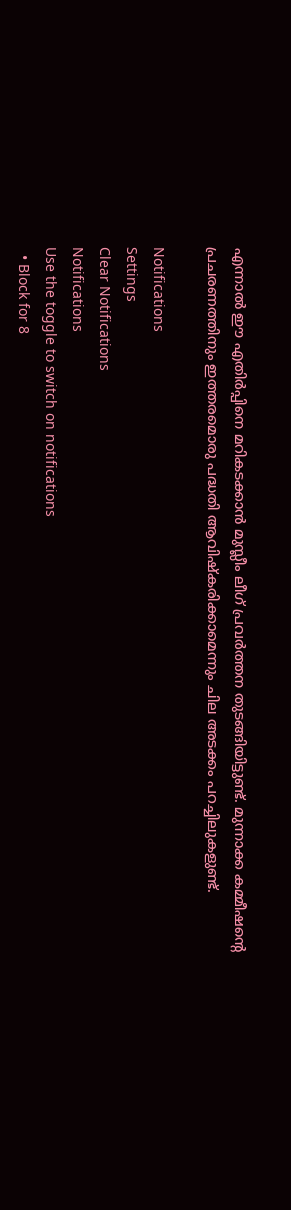എന്നാല്‍ ഈ എതിര്‍പ്പിനെ മറികടക്കാന്‍ മുസ്ലീം ലീഗ് പ്രവര്‍ത്തന തുടങ്ങിയിട്ടുണ്ട്. മുന്നാക്ക കമ്മീഷന്റെ പ്രചരണത്തിനും ഇത്തരമൊരു പദ്ധതി ആവിഷ്‌കരിക്കാമെന്നും ചില അടക്കം പറച്ചിലുകളുണ്ട്.

Notifications
Settings
Clear Notifications
Notifications
Use the toggle to switch on notifications
  • Block for 8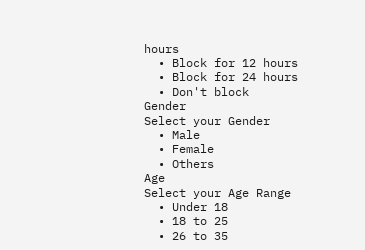hours
  • Block for 12 hours
  • Block for 24 hours
  • Don't block
Gender
Select your Gender
  • Male
  • Female
  • Others
Age
Select your Age Range
  • Under 18
  • 18 to 25
  • 26 to 35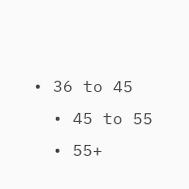• 36 to 45
  • 45 to 55
  • 55+